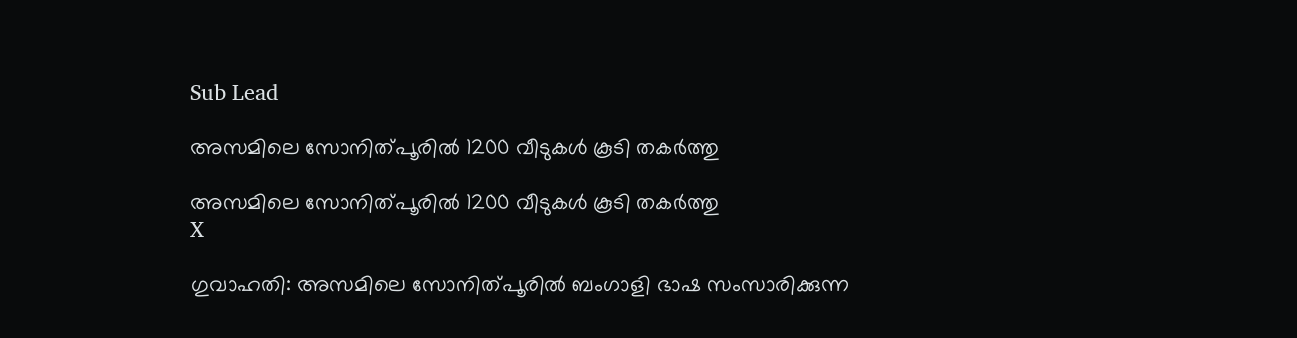Sub Lead

അസമിലെ സോനിത്പൂരില്‍ 1200 വീടുകള്‍ കൂടി തകര്‍ത്തു

അസമിലെ സോനിത്പൂരില്‍ 1200 വീടുകള്‍ കൂടി തകര്‍ത്തു
X

ഗുവാഹതി: അസമിലെ സോനിത്പൂരില്‍ ബംഗാളി ഭാഷ സംസാരിക്കുന്ന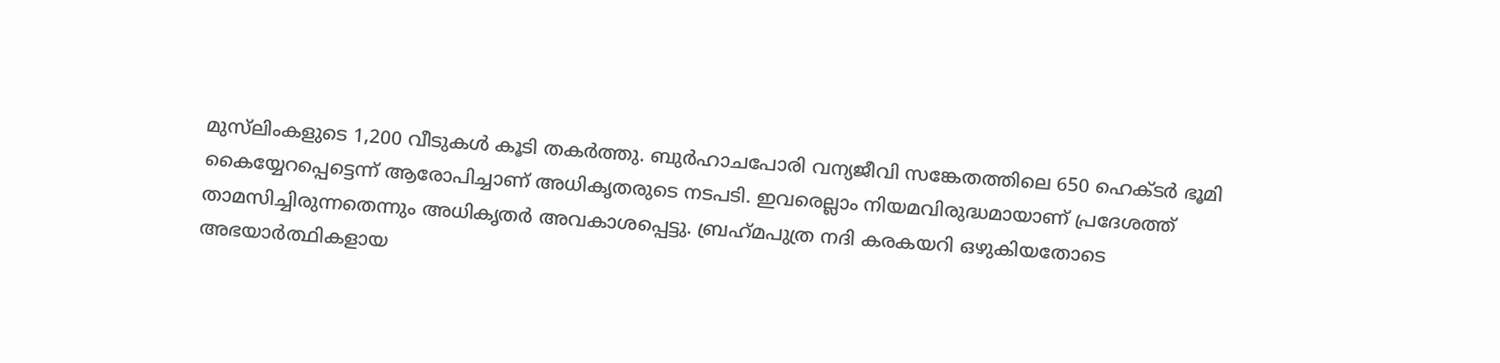മുസ്‌ലിംകളുടെ 1,200 വീടുകള്‍ കൂടി തകര്‍ത്തു. ബുര്‍ഹാചപോരി വന്യജീവി സങ്കേതത്തിലെ 650 ഹെക്ടര്‍ ഭൂമി കൈയ്യേറപ്പെട്ടെന്ന് ആരോപിച്ചാണ് അധികൃതരുടെ നടപടി. ഇവരെല്ലാം നിയമവിരുദ്ധമായാണ് പ്രദേശത്ത് താമസിച്ചിരുന്നതെന്നും അധികൃതര്‍ അവകാശപ്പെട്ടു. ബ്രഹ്‌മപുത്ര നദി കരകയറി ഒഴുകിയതോടെ അഭയാര്‍ത്ഥികളായ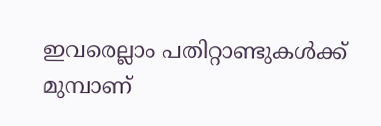ഇവരെല്ലാം പതിറ്റാണ്ടുകള്‍ക്ക് മുമ്പാണ്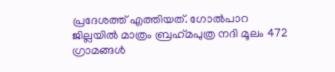പ്രദേശത്ത് എത്തിയത്. ഗോല്‍പാറ ജില്ലയില്‍ മാത്രം ബ്രഹ്‌മപുത്ര നദി മൂലം 472 ഗ്രാമങ്ങള്‍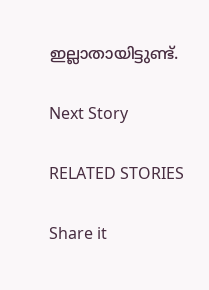ഇല്ലാതായിട്ടുണ്ട്.

Next Story

RELATED STORIES

Share it